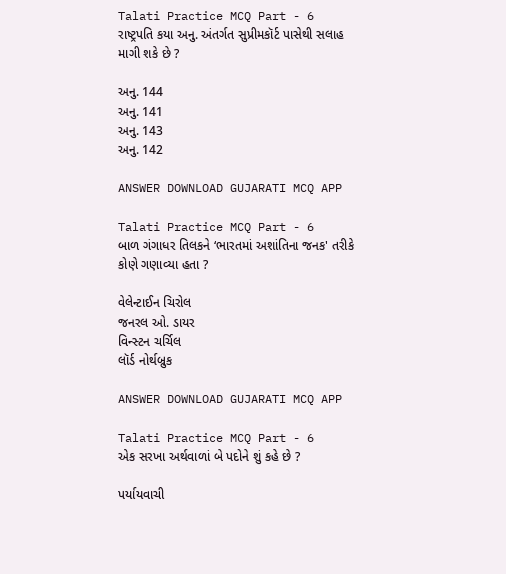Talati Practice MCQ Part - 6
રાષ્ટ્રપતિ કયા અનુ. અંતર્ગત સુપ્રીમકૉર્ટ પાસેથી સલાહ માગી શકે છે ?

અનુ. 144
અનુ. 141
અનુ. 143
અનુ. 142

ANSWER DOWNLOAD GUJARATI MCQ APP

Talati Practice MCQ Part - 6
બાળ ગંગાધર તિલકને ‘ભારતમાં અશાંતિના જનક' તરીકે કોણે ગણાવ્યા હતા ?

વેલેન્ટાઈન ચિરોલ
જનરલ ઓ. ડાયર
વિન્સ્ટન ચર્ચિલ
લૉર્ડ નોર્થબ્રુક

ANSWER DOWNLOAD GUJARATI MCQ APP

Talati Practice MCQ Part - 6
એક સરખા અર્થવાળાં બે પદોને શું કહે છે ?

પર્યાયવાચી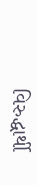વિરુદ્ધાર્થી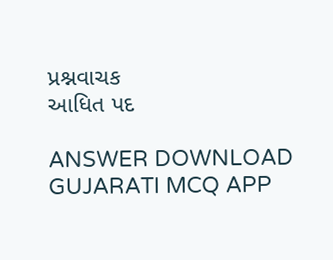પ્રશ્નવાચક
આધિત પદ

ANSWER DOWNLOAD GUJARATI MCQ APP